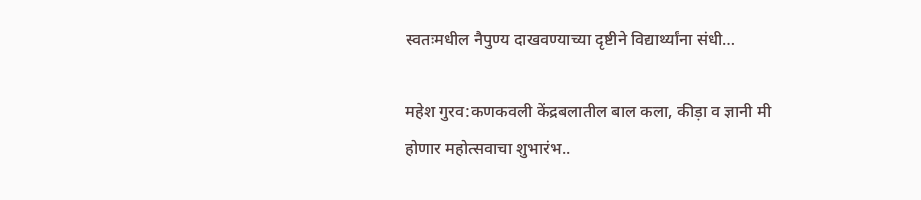स्वतःमधील नैपुण्य दाखवण्याच्या दृष्टीने विद्यार्थ्यांना संधी…

महेश गुरव:कणकवली केंद्रबलातील बाल कला, कीड़ा व ज्ञानी मी होणार महोत्सवाचा शुभारंभ..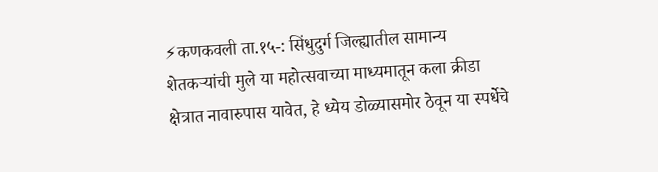⚡कणकवली ता.१५-: सिंधुदुर्ग जिल्ह्यातील सामान्य शेतकऱ्यांची मुले या महोत्सवाच्या माध्यमातून कला क्रीडा क्षेत्रात नावारुपास यावेत, हे ध्येय डोळ्यासमोर ठेवून या स्पर्धेचे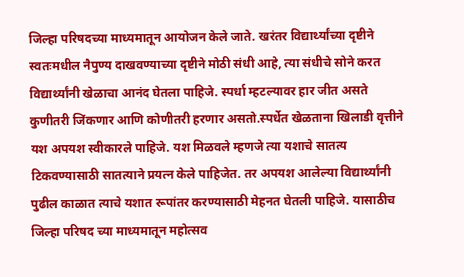जिल्हा परिषदच्या माध्यमातून आयोजन केले जाते. खरंतर विद्यार्थ्यांच्या दृष्टीने स्वतःमधील नैपुण्य दाखवण्याच्या दृष्टीने मोठी संधी आहे, त्या संधीचे सोने करत विद्यार्थ्यांनी खेळाचा आनंद घेतला पाहिजे. स्पर्धा म्हटल्यावर हार जीत असते कुणीतरी जिंकणार आणि कोणीतरी हरणार असतो.स्पर्धेत खेळताना खिलाडी वृत्तीने यश अपयश स्वीकारले पाहिजे. यश मिळवले म्हणजे त्या यशाचे सातत्य टिकवण्यासाठी सातत्याने प्रयत्न केले पाहिजेत. तर अपयश आलेल्या विद्यार्थ्यांनी पुढील काळात त्याचे यशात रूपांतर करण्यासाठी मेहनत घेतली पाहिजे. यासाठीच जिल्हा परिषद च्या माध्यमातून महोत्सव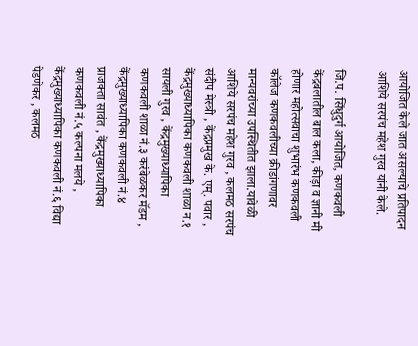आयोजित केले जात असल्याचे प्रतिपादन आशिये सरपंच महेश गुरव यांनी केले.

जि.प. सिंधुदुर्ग आयोजित, कणकवली केंद्रबलातील बाल कला, कीड़ा व ज्ञानी मी होणार महोत्सवाचा शुभारंभ कणकवली कॉलेज कणकवलीच्या क्रीडांगणावर मान्यवरांच्या उपस्थितीत झाला.यावेळी आशिये सरपंच महेश गुरव , कलमठ सरपंच संदीप मेस्त्री , केंद्रप्रमुख के. एम्. पवार , केंद्रमुख्याध्यापिका कणकवली शाळा न.१ सायली गुरव , केंद्रमुख्याध्यापिका कणकवली शाळा नं.३ करंबेळकर मॅडम , केंद्रमुख्याध्यापिका कणकवली नं.४ प्राजक्ता सावंत , केंद्रमुख्याध्यापिका कणकवली नं.५ कल्पना मलये , केंद्रमुख्याध्यापिका कणकवली नं.६ वि‌द्या पेडणेकर , कलमठ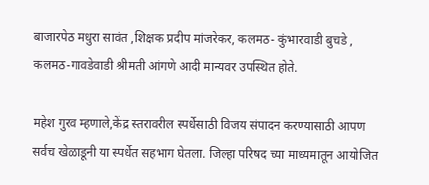बाजारपेठ मधुरा सावंत ,शिक्षक प्रदीप मांजरेकर, कलमठ- कुंभारवाडी बुचडे , कलमठ-गावडेवाडी श्रीमती आंगणे आदी मान्यवर उपस्थित होते.

महेश गुरव म्हणाले,केंद्र स्तरावरील स्पर्धेसाठी विजय संपादन करण्यासाठी आपण सर्वच खेळाडूनी या स्पर्धेत सहभाग घेतला. जिल्हा परिषद च्या माध्यमातून आयोजित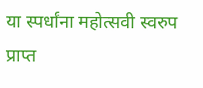या स्पर्धांना महोत्सवी स्वरुप प्राप्त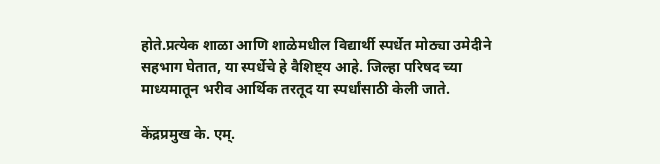होते.प्रत्येक शाळा आणि शाळेमधील विद्यार्थी स्पर्धेत मोठ्या उमेदीने सहभाग घेतात, या स्पर्धेचे हे वैशिष्ट्य आहे. जिल्हा परिषद च्या माध्यमातून भरीव आर्थिक तरतूद या स्पर्धांसाठी केली जाते.

केंद्रप्रमुख के. एम्.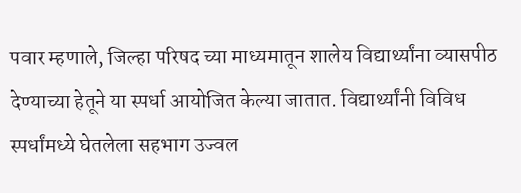पवार म्हणाले, जिल्हा परिषद च्या माध्यमातून शालेय विद्यार्थ्यांना व्यासपीठ देण्याच्या हेतूने या स्पर्धा आयोजित केल्या जातात. विद्यार्थ्यांनी विविध स्पर्धांमध्ये घेतलेला सहभाग उज्वल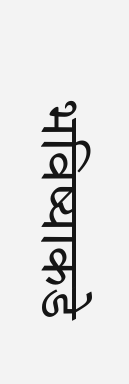भविष्याकडे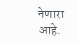नेणारा आहे.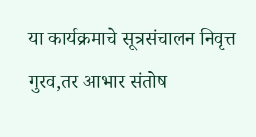या कार्यक्रमाचे सूत्रसंचालन निवृत्त गुरव,तर आभार संतोष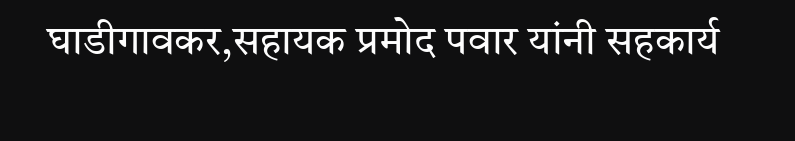घाडीगावकर,सहायक प्रमोद पवार यांनी सहकार्य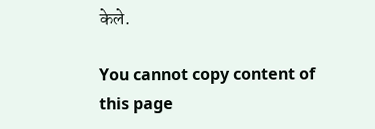केले.

You cannot copy content of this page